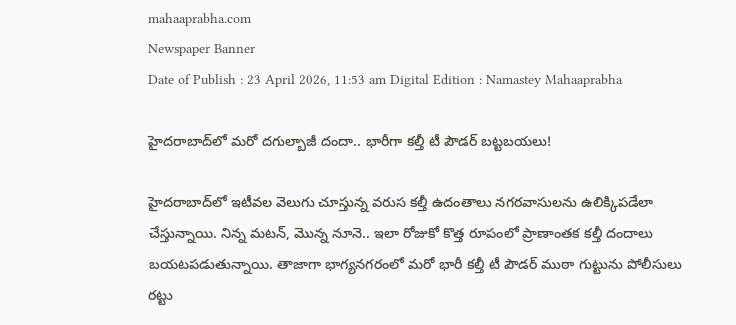mahaaprabha.com
Newspaper Banner
Date of Publish : 23 April 2026, 11:53 am Digital Edition : Namastey Mahaaprabha

హైదరాబాద్‌‌లో మరో దగుల్బాజీ దందా.. భారీగా కల్తీ టీ పౌడర్ బట్టబయలు!

హైదరాబాద్‌లో ఇటీవల వెలుగు చూస్తున్న వరుస కల్తీ ఉదంతాలు నగరవాసులను ఉలిక్కిపడేలా చేస్తున్నాయి. నిన్న మటన్, మొన్న నూనె.. ఇలా రోజుకో కొత్త రూపంలో ప్రాణాంతక కల్తీ దందాలు బయటపడుతున్నాయి. తాజాగా భాగ్యనగరంలో మరో భారీ కల్తీ టీ పౌడర్ ముఠా గుట్టును పోలీసులు రట్టు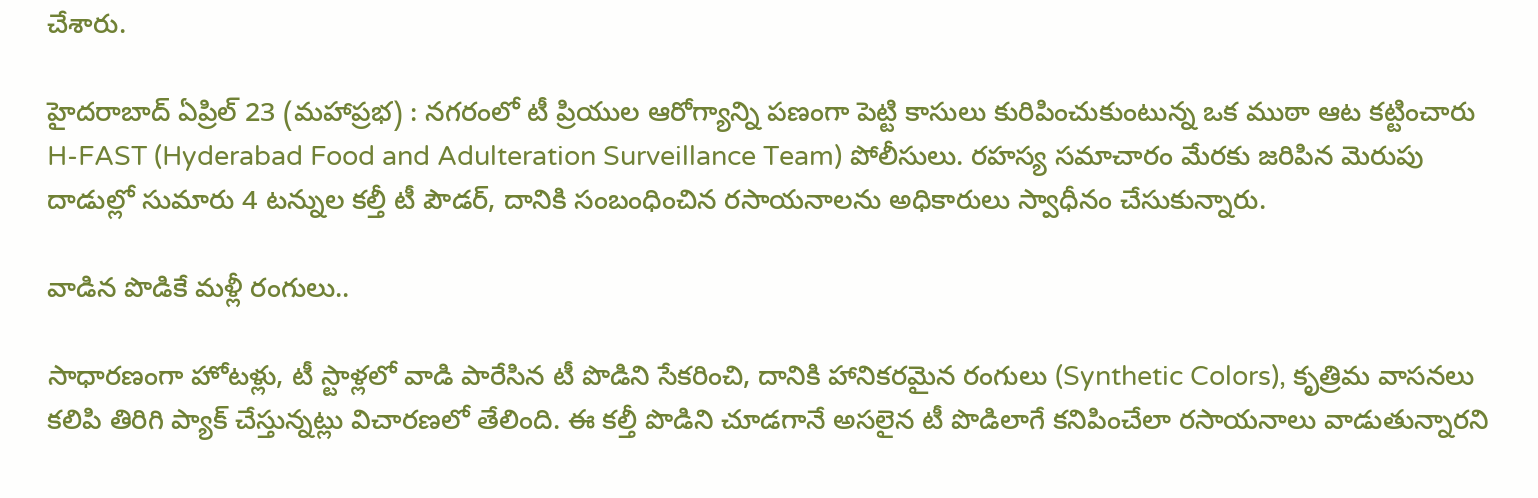చేశారు.

హైదరాబాద్ ఏప్రిల్ 23 (మహాప్రభ) : నగరంలో టీ ప్రియుల ఆరోగ్యాన్ని పణంగా పెట్టి కాసులు కురిపించుకుంటున్న ఒక ముఠా ఆట కట్టించారు H-FAST (Hyderabad Food and Adulteration Surveillance Team) పోలీసులు. రహస్య సమాచారం మేరకు జరిపిన మెరుపు దాడుల్లో సుమారు 4 టన్నుల కల్తీ టీ పౌడర్, దానికి సంబంధించిన రసాయనాలను అధికారులు స్వాధీనం చేసుకున్నారు.

వాడిన పొడికే మళ్లీ రంగులు..

సాధారణంగా హోటళ్లు, టీ స్టాళ్లలో వాడి పారేసిన టీ పొడిని సేకరించి, దానికి హానికరమైన రంగులు (Synthetic Colors), కృత్రిమ వాసనలు కలిపి తిరిగి ప్యాక్ చేస్తున్నట్లు విచారణలో తేలింది. ఈ కల్తీ పొడిని చూడగానే అసలైన టీ పొడిలాగే కనిపించేలా రసాయనాలు వాడుతున్నారని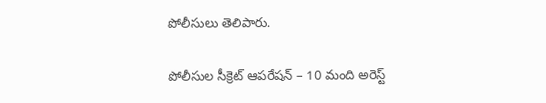పోలీసులు తెలిపారు.

పోలీసుల సీక్రెట్ ఆపరేషన్ – 10 మంది అరెస్ట్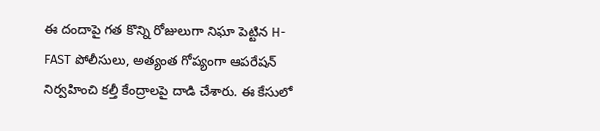ఈ దందాపై గత కొన్ని రోజులుగా నిఘా పెట్టిన H-FAST పోలీసులు, అత్యంత గోప్యంగా ఆపరేషన్ నిర్వహించి కల్తీ కేంద్రాలపై దాడి చేశారు. ఈ కేసులో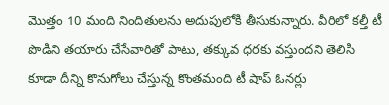మొత్తం 10 మంది నిందితులను అదుపులోకి తీసుకున్నారు. వీరిలో కల్తీ టీ పొడిని తయారు చేసేవారితో పాటు, తక్కువ ధరకు వస్తుందని తెలిసి కూడా దీన్ని కొనుగోలు చేస్తున్న కొంతమంది టీ షాప్ ఓనర్లు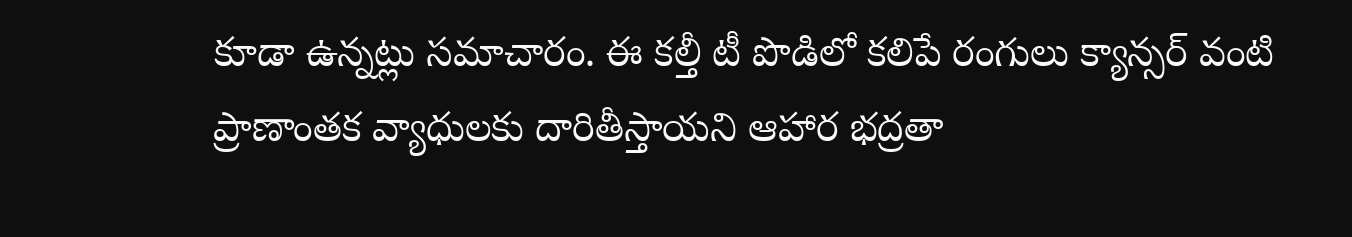కూడా ఉన్నట్లు సమాచారం. ఈ కల్తీ టీ పొడిలో కలిపే రంగులు క్యాన్సర్ వంటి ప్రాణాంతక వ్యాధులకు దారితీస్తాయని ఆహార భద్రతా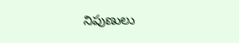నిపుణులు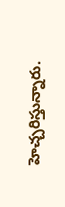హెచ్చరిస్తున్నారు.